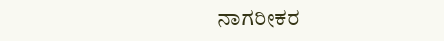ನಾಗರೀಕರ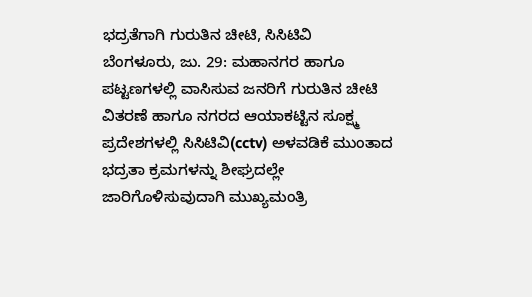ಭದ್ರತೆಗಾಗಿ ಗುರುತಿನ ಚೀಟಿ, ಸಿಸಿಟಿವಿ
ಬೆಂಗಳೂರು, ಜು. 29: ಮಹಾನಗರ ಹಾಗೂ ಪಟ್ಟಣಗಳಲ್ಲಿ ವಾಸಿಸುವ ಜನರಿಗೆ ಗುರುತಿನ ಚೀಟಿ ವಿತರಣೆ ಹಾಗೂ ನಗರದ ಆಯಾಕಟ್ಟಿನ ಸೂಕ್ಷ್ಮ ಪ್ರದೇಶಗಳಲ್ಲಿ ಸಿಸಿಟಿವಿ(cctv) ಅಳವಡಿಕೆ ಮುಂತಾದ ಭದ್ರತಾ ಕ್ರಮಗಳನ್ನು ಶೀಘ್ರದಲ್ಲೇ ಜಾರಿಗೊಳಿಸುವುದಾಗಿ ಮುಖ್ಯಮಂತ್ರಿ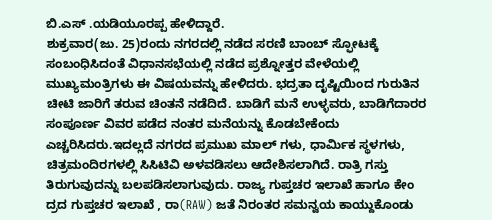ಬಿ.ಎಸ್ .ಯಡಿಯೂರಪ್ಪ ಹೇಳಿದ್ದಾರೆ.
ಶುಕ್ರವಾರ(ಜು. 25)ರಂದು ನಗರದಲ್ಲಿ ನಡೆದ ಸರಣಿ ಬಾಂಬ್ ಸ್ಫೋಟಕ್ಕೆ ಸಂಬಂಧಿಸಿದಂತೆ ವಿಧಾನಸಭೆಯಲ್ಲಿ ನಡೆದ ಪ್ರಶ್ನೋತ್ತರ ವೇಳೆಯಲ್ಲಿ ಮುಖ್ಯಮಂತ್ರಿಗಳು ಈ ವಿಷಯವನ್ನು ಹೇಳಿದರು. ಭದ್ರತಾ ದೃಷ್ಟಿಯಿಂದ ಗುರುತಿನ ಚೀಟಿ ಜಾರಿಗೆ ತರುವ ಚಿಂತನೆ ನಡೆದಿದೆ. ಬಾಡಿಗೆ ಮನೆ ಉಳ್ಳವರು, ಬಾಡಿಗೆದಾರರ ಸಂಪೂರ್ಣ ವಿವರ ಪಡೆದ ನಂತರ ಮನೆಯನ್ನು ಕೊಡಬೇಕೆಂದು ಎಚ್ಚರಿಸಿದರು.ಇದಲ್ಲದೆ ನಗರದ ಪ್ರಮುಖ ಮಾಲ್ ಗಳು, ಧಾರ್ಮಿಕ ಸ್ಥಳಗಳು, ಚಿತ್ರಮಂದಿರಗಳಲ್ಲಿ ಸಿಸಿಟಿವಿ ಅಳವಡಿಸಲು ಆದೇಶಿಸಲಾಗಿದೆ. ರಾತ್ರಿ ಗಸ್ತು ತಿರುಗುವುದನ್ನು ಬಲಪಡಿಸಲಾಗುವುದು. ರಾಜ್ಯ ಗುಪ್ತಚರ ಇಲಾಖೆ ಹಾಗೂ ಕೇಂ ದ್ರದ ಗುಪ್ತಚರ ಇಲಾಖೆ , ರಾ(RAW) ಜತೆ ನಿರಂತರ ಸಮನ್ವಯ ಕಾಯ್ದುಕೊಂಡು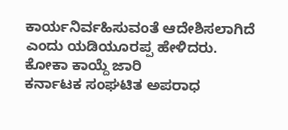ಕಾರ್ಯನಿರ್ವಹಿಸುವಂತೆ ಆದೇಶಿಸಲಾಗಿದೆ ಎಂದು ಯಡಿಯೂರಪ್ಪ ಹೇಳಿದರು.
ಕೋಕಾ ಕಾಯ್ದೆ ಜಾರಿ
ಕರ್ನಾಟಕ ಸಂಘಟಿತ ಅಪರಾಧ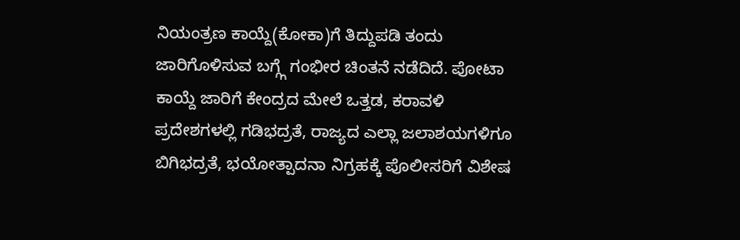ನಿಯಂತ್ರಣ ಕಾಯ್ದೆ(ಕೋಕಾ)ಗೆ ತಿದ್ದುಪಡಿ ತಂದು ಜಾರಿಗೊಳಿಸುವ ಬಗ್ಗ್ಗೆ ಗಂಭೀರ ಚಿಂತನೆ ನಡೆದಿದೆ. ಪೋಟಾ ಕಾಯ್ದೆ ಜಾರಿಗೆ ಕೇಂದ್ರದ ಮೇಲೆ ಒತ್ತಡ, ಕರಾವಳಿ ಪ್ರದೇಶಗಳಲ್ಲಿ ಗಡಿಭದ್ರತೆ, ರಾಜ್ಯದ ಎಲ್ಲಾ ಜಲಾಶಯಗಳಿಗೂ ಬಿಗಿಭದ್ರತೆ, ಭಯೋತ್ಪಾದನಾ ನಿಗ್ರಹಕ್ಕೆ ಪೊಲೀಸರಿಗೆ ವಿಶೇಷ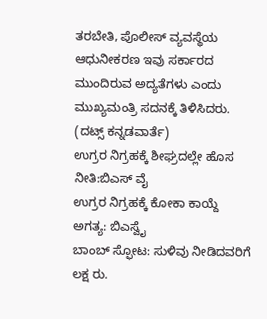ತರಬೇತಿ, ಪೊಲೀಸ್ ವ್ಯವಸ್ಥೆಯ ಆಧುನೀಕರಣ ಇವು ಸರ್ಕಾರದ ಮುಂದಿರುವ ಅದ್ಯತೆಗಳು ಎಂದು ಮುಖ್ಯಮಂತ್ರಿ ಸದನಕ್ಕೆ ತಿಳಿಸಿದರು.
(ದಟ್ಸ್ ಕನ್ನಡವಾರ್ತೆ)
ಉಗ್ರರ ನಿಗ್ರಹಕ್ಕೆ ಶೀಘ್ರದಲ್ಲೇ ಹೊಸ ನೀತಿ:ಬಿಎಸ್ ವೈ
ಉಗ್ರರ ನಿಗ್ರಹಕ್ಕೆ ಕೋಕಾ ಕಾಯ್ದೆ ಅಗತ್ಯ: ಬಿಎಸ್ವೈ
ಬಾಂಬ್ ಸ್ಫೋಟ: ಸುಳಿವು ನೀಡಿದವರಿಗೆ ಲಕ್ಷ ರು.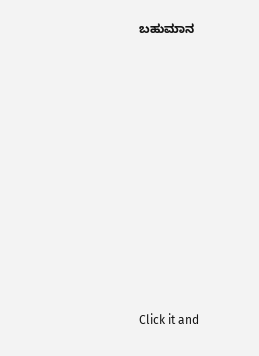ಬಹುಮಾನ












Click it and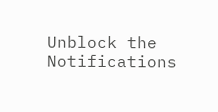Unblock the Notifications